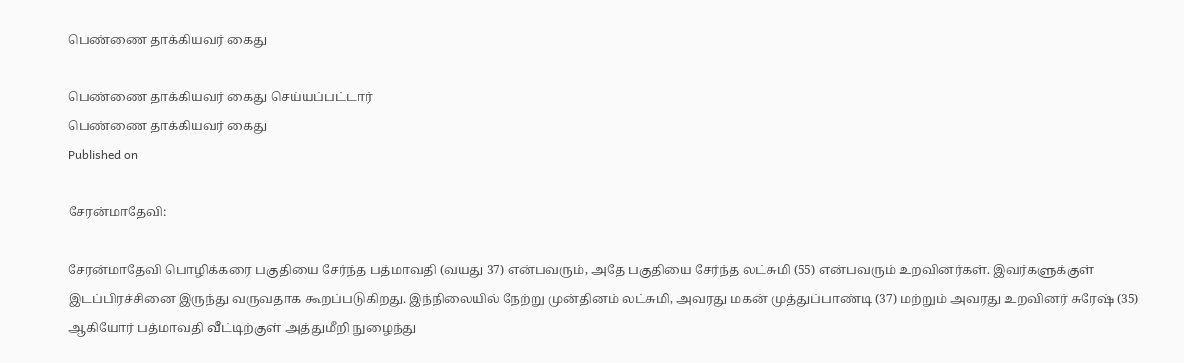பெண்ணை தாக்கியவர் கைது

பெண்ணை தாக்கியவர் கைது செய்யப்பட்டார்
பெண்ணை தாக்கியவர் கைது
Published on

சேரன்மாதேவி:

சேரன்மாதேவி பொழிக்கரை பகுதியை சேர்ந்த பத்மாவதி (வயது 37) என்பவரும், அதே பகுதியை சேர்ந்த லட்சுமி (55) என்பவரும் உறவினர்கள். இவர்களுக்குள் இடப்பிரச்சினை இருந்து வருவதாக கூறப்படுகிறது. இந்நிலையில் நேற்று முன்தினம் லட்சுமி, அவரது மகன் முத்துப்பாண்டி (37) மற்றும் அவரது உறவினர் சுரேஷ் (35) ஆகியோர் பத்மாவதி வீட்டிற்குள் அத்துமீறி நுழைந்து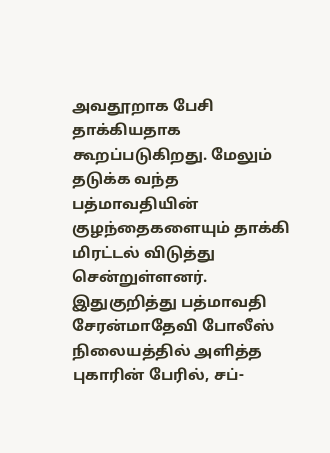அவதூறாக பேசி தாக்கியதாக கூறப்படுகிறது. மேலும் தடுக்க வந்த பத்மாவதியின் குழந்தைகளையும் தாக்கி மிரட்டல் விடுத்து சென்றுள்ளனர். இதுகுறித்து பத்மாவதி சேரன்மாதேவி போலீஸ் நிலையத்தில் அளித்த புகாரின் பேரில், சப்-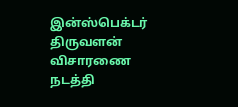இன்ஸ்பெக்டர் திருவளன் விசாரணை நடத்தி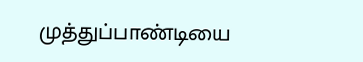முத்துப்பாண்டியை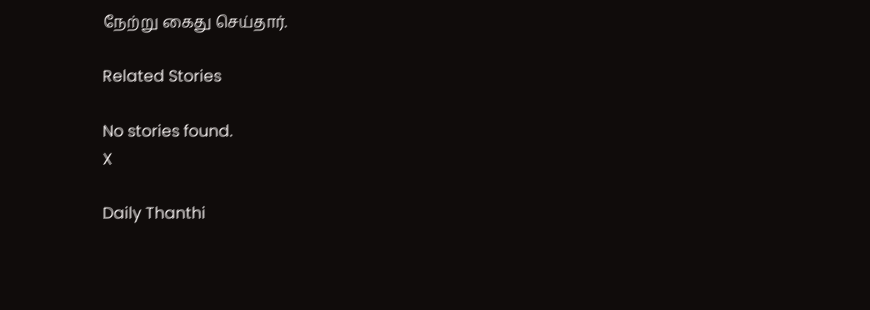நேற்று கைது செய்தார்.

Related Stories

No stories found.
X

Daily Thanthi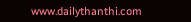www.dailythanthi.com